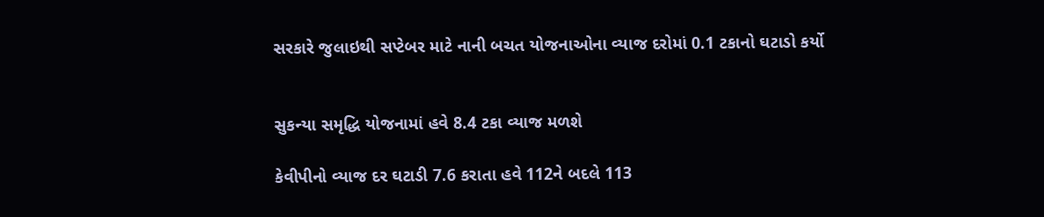સરકારે જુલાઇથી સપ્ટેબર માટે નાની બચત યોજનાઓના વ્યાજ દરોમાં 0.1 ટકાનો ઘટાડો કર્યો


સુકન્યા સમૃદ્ધિ યોજનામાં હવે 8.4 ટકા વ્યાજ મળશે

કેવીપીનો વ્યાજ દર ઘટાડી 7.6 કરાતા હવે 112ને બદલે 113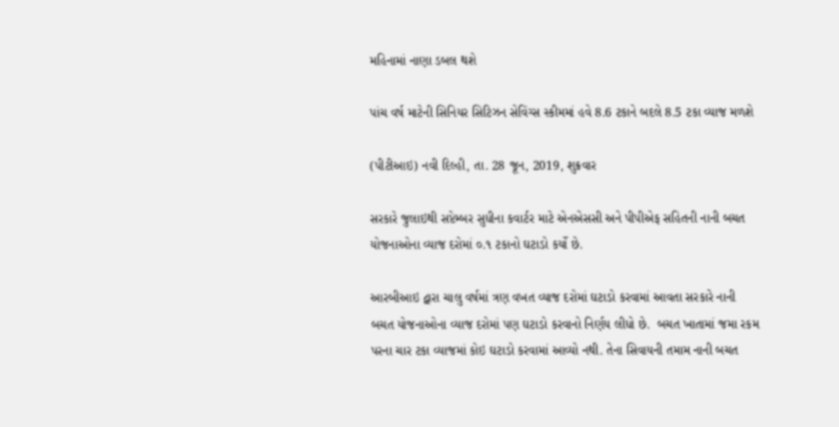મહિનામાં નાણા ડબલ થશે

પાંચ વર્ષ માટેની સિનિયર સિટિઝન સેવિંગ્સ સ્કીમમાં હવે 8.6 ટકાને બદલે 8.5 ટકા વ્યાજ મળશે

(પીટીઆઇ) નવી દિલ્હી, તા. 28 જૂન, 2019, શુક્રવાર

સરકારે જુલાઇથી સપ્ટેમ્બર સુધીના કવાર્ટર માટે એનએસસી અને પીપીએફ સહિતની નાની બચત યોજનાઓના વ્યાજ દરોમાં ૦.૧ ટકાનો ઘટાડો કર્યો છે.

આરબીઆઇ દ્વારા ચાલુ વર્ષમાં ત્રણ વખત વ્યાજ દરોમાં ઘટાડો કરવામાં આવતા સરકારે નાની બચત યોજનાઓના વ્યાજ દરોમાં પણ ઘટાડો કરવાનો નિર્ણય લીધો છે.  બચત ખાતામાં જમા રકમ પરના ચાર ટકા વ્યાજમાં કોઇ ઘટાડો કરવામાં આવ્યો નથી. તેના સિવાયની તમામ નાની બચત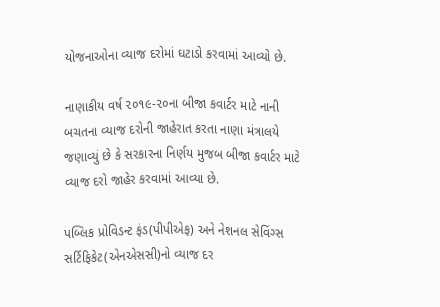યોજનાઓના વ્યાજ દરોમાં ઘટાડો કરવામાં આવ્યો છે.

નાણાકીય વર્ષ ૨૦૧૯-૨૦ના બીજા કવાર્ટર માટે નાની બચતના વ્યાજ દરોની જાહેરાત કરતા નાણા મંત્રાલયે જણાવ્યું છે કે સરકારના નિર્ણય મુજબ બીજા કવાર્ટર માટે વ્યાજ દરો જાહેર કરવામાં આવ્યા છે.

પબ્લિક પ્રોવિડન્ટ ફંડ(પીપીએફ) અને નેશનલ સેવિંગ્સ સર્ટિફિકેટ(એનએસસી)નો વ્યાજ દર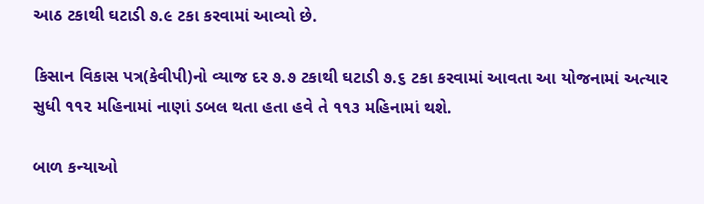આઠ ટકાથી ઘટાડી ૭.૯ ટકા કરવામાં આવ્યો છે.

કિસાન વિકાસ પત્ર(કેવીપી)નો વ્યાજ દર ૭.૭ ટકાથી ઘટાડી ૭.૬ ટકા કરવામાં આવતા આ યોજનામાં અત્યાર સુધી ૧૧૨ મહિનામાં નાણાં ડબલ થતા હતા હવે તે ૧૧૩ મહિનામાં થશે.

બાળ કન્યાઓ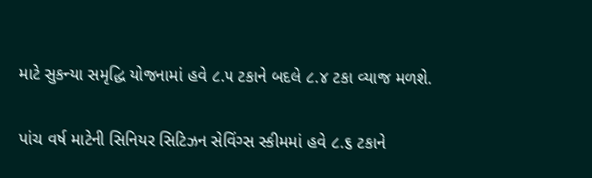માટે સુકન્યા સમૃદ્ધિ યોજનામાં હવે ૮.૫ ટકાને બદલે ૮.૪ ટકા વ્યાજ મળશે.

પાંચ વર્ષ માટેની સિનિયર સિટિઝન સેવિંગ્સ સ્કીમમાં હવે ૮.૬ ટકાને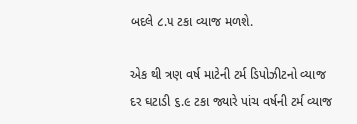બદલે ૮.૫ ટકા વ્યાજ મળશે.

એક થી ત્રણ વર્ષ માટેની ટર્મ ડિપોઝીટનો વ્યાજ દર ઘટાડી ૬.૯ ટકા જ્યારે પાંચ વર્ષની ટર્મ વ્યાજ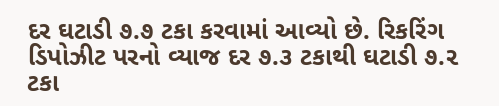દર ઘટાડી ૭.૭ ટકા કરવામાં આવ્યો છે. રિકરિંગ ડિપોઝીટ પરનો વ્યાજ દર ૭.૩ ટકાથી ઘટાડી ૭.૨ ટકા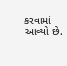કરવામાં આવ્યો છે.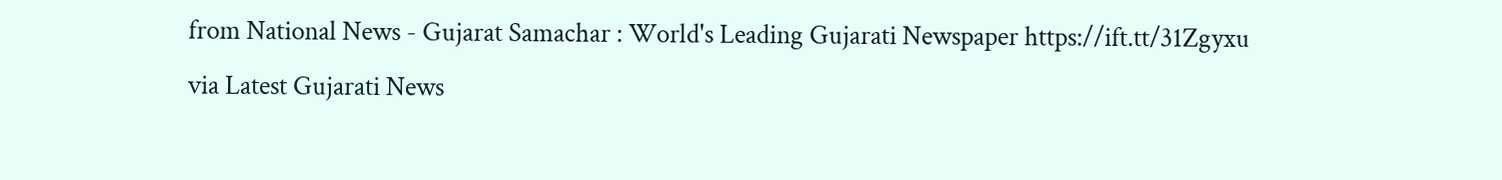from National News - Gujarat Samachar : World's Leading Gujarati Newspaper https://ift.tt/31Zgyxu
via Latest Gujarati News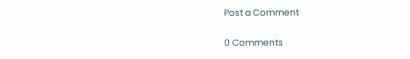Post a Comment

0 Comments